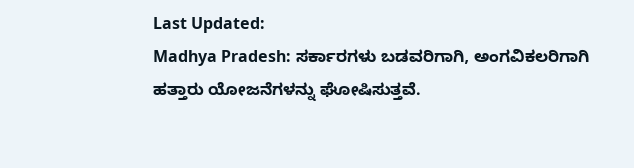Last Updated:
Madhya Pradesh: ಸರ್ಕಾರಗಳು ಬಡವರಿಗಾಗಿ, ಅಂಗವಿಕಲರಿಗಾಗಿ ಹತ್ತಾರು ಯೋಜನೆಗಳನ್ನು ಘೋಷಿಸುತ್ತವೆ.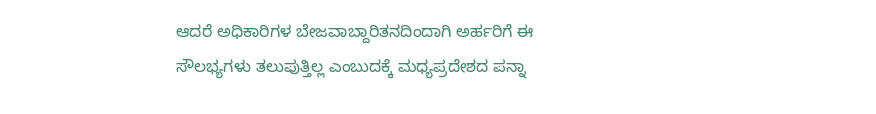ಆದರೆ ಅಧಿಕಾರಿಗಳ ಬೇಜವಾಬ್ದಾರಿತನದಿಂದಾಗಿ ಅರ್ಹರಿಗೆ ಈ ಸೌಲಭ್ಯಗಳು ತಲುಪುತ್ತಿಲ್ಲ ಎಂಬುದಕ್ಕೆ ಮಧ್ಯಪ್ರದೇಶದ ಪನ್ನಾ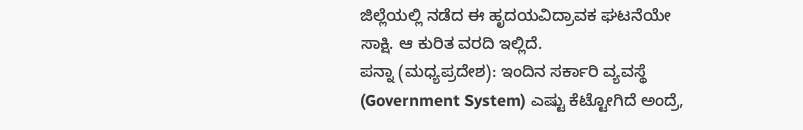ಜಿಲ್ಲೆಯಲ್ಲಿ ನಡೆದ ಈ ಹೃದಯವಿದ್ರಾವಕ ಘಟನೆಯೇ ಸಾಕ್ಷಿ. ಆ ಕುರಿತ ವರದಿ ಇಲ್ಲಿದೆ.
ಪನ್ನಾ (ಮಧ್ಯಪ್ರದೇಶ): ಇಂದಿನ ಸರ್ಕಾರಿ ವ್ಯವಸ್ಥೆ (Government System) ಎಷ್ಟು ಕೆಟ್ಟೋಗಿದೆ ಅಂದ್ರೆ,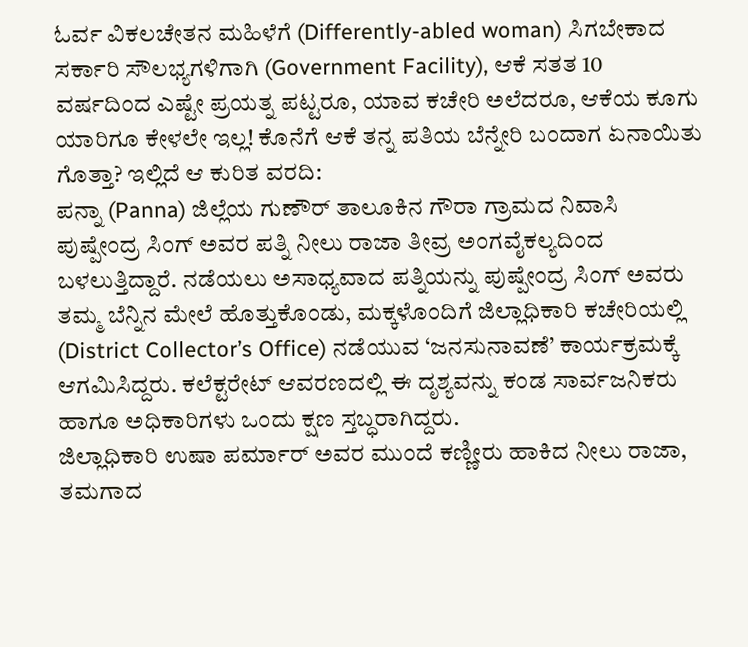ಓರ್ವ ವಿಕಲಚೇತನ ಮಹಿಳೆಗೆ (Differently-abled woman) ಸಿಗಬೇಕಾದ ಸರ್ಕಾರಿ ಸೌಲಭ್ಯಗಳಿಗಾಗಿ (Government Facility), ಆಕೆ ಸತತ 10 ವರ್ಷದಿಂದ ಎಷ್ಟೇ ಪ್ರಯತ್ನ ಪಟ್ಟರೂ, ಯಾವ ಕಚೇರಿ ಅಲೆದರೂ, ಆಕೆಯ ಕೂಗು ಯಾರಿಗೂ ಕೇಳಲೇ ಇಲ್ಲ! ಕೊನೆಗೆ ಆಕೆ ತನ್ನ ಪತಿಯ ಬೆನ್ನೇರಿ ಬಂದಾಗ ಏನಾಯಿತು ಗೊತ್ತಾ? ಇಲ್ಲಿದೆ ಆ ಕುರಿತ ವರದಿ:
ಪನ್ನಾ (Panna) ಜಿಲ್ಲೆಯ ಗುಣೌರ್ ತಾಲೂಕಿನ ಗೌರಾ ಗ್ರಾಮದ ನಿವಾಸಿ ಪುಷ್ಪೇಂದ್ರ ಸಿಂಗ್ ಅವರ ಪತ್ನಿ ನೀಲು ರಾಜಾ ತೀವ್ರ ಅಂಗವೈಕಲ್ಯದಿಂದ ಬಳಲುತ್ತಿದ್ದಾರೆ. ನಡೆಯಲು ಅಸಾಧ್ಯವಾದ ಪತ್ನಿಯನ್ನು ಪುಷ್ಪೇಂದ್ರ ಸಿಂಗ್ ಅವರು ತಮ್ಮ ಬೆನ್ನಿನ ಮೇಲೆ ಹೊತ್ತುಕೊಂಡು, ಮಕ್ಕಳೊಂದಿಗೆ ಜಿಲ್ಲಾಧಿಕಾರಿ ಕಚೇರಿಯಲ್ಲಿ (District Collector’s Office) ನಡೆಯುವ ‘ಜನಸುನಾವಣೆ’ ಕಾರ್ಯಕ್ರಮಕ್ಕೆ ಆಗಮಿಸಿದ್ದರು. ಕಲೆಕ್ಟರೇಟ್ ಆವರಣದಲ್ಲಿ ಈ ದೃಶ್ಯವನ್ನು ಕಂಡ ಸಾರ್ವಜನಿಕರು ಹಾಗೂ ಅಧಿಕಾರಿಗಳು ಒಂದು ಕ್ಷಣ ಸ್ತಬ್ಧರಾಗಿದ್ದರು.
ಜಿಲ್ಲಾಧಿಕಾರಿ ಉಷಾ ಪರ್ಮಾರ್ ಅವರ ಮುಂದೆ ಕಣ್ಣೀರು ಹಾಕಿದ ನೀಲು ರಾಜಾ, ತಮಗಾದ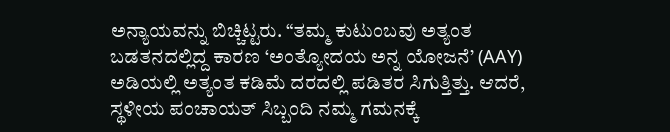ಅನ್ಯಾಯವನ್ನು ಬಿಚ್ಚಿಟ್ಟರು. “ತಮ್ಮ ಕುಟುಂಬವು ಅತ್ಯಂತ ಬಡತನದಲ್ಲಿದ್ದ ಕಾರಣ ‘ಅಂತ್ಯೋದಯ ಅನ್ನ ಯೋಜನೆ’ (AAY) ಅಡಿಯಲ್ಲಿ ಅತ್ಯಂತ ಕಡಿಮೆ ದರದಲ್ಲಿ ಪಡಿತರ ಸಿಗುತ್ತಿತ್ತು. ಆದರೆ, ಸ್ಥಳೀಯ ಪಂಚಾಯತ್ ಸಿಬ್ಬಂದಿ ನಮ್ಮ ಗಮನಕ್ಕೆ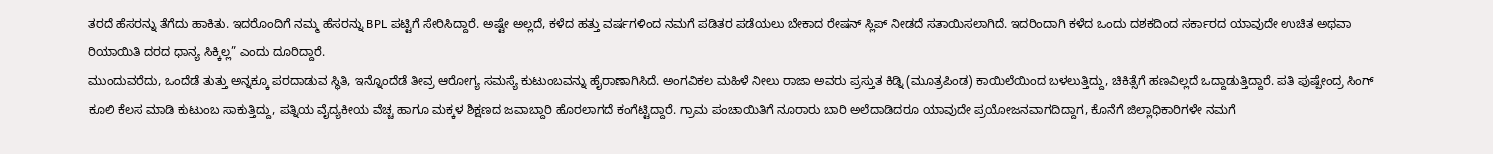ತರದೆ ಹೆಸರನ್ನು ತೆಗೆದು ಹಾಕಿತು. ಇದರೊಂದಿಗೆ ನಮ್ಮ ಹೆಸರನ್ನು BPL ಪಟ್ಟಿಗೆ ಸೇರಿಸಿದ್ದಾರೆ. ಅಷ್ಟೇ ಅಲ್ಲದೆ, ಕಳೆದ ಹತ್ತು ವರ್ಷಗಳಿಂದ ನಮಗೆ ಪಡಿತರ ಪಡೆಯಲು ಬೇಕಾದ ರೇಷನ್ ಸ್ಲಿಪ್ ನೀಡದೆ ಸತಾಯಿಸಲಾಗಿದೆ. ಇದರಿಂದಾಗಿ ಕಳೆದ ಒಂದು ದಶಕದಿಂದ ಸರ್ಕಾರದ ಯಾವುದೇ ಉಚಿತ ಅಥವಾ ರಿಯಾಯಿತಿ ದರದ ಧಾನ್ಯ ಸಿಕ್ಕಿಲ್ಲ” ಎಂದು ದೂರಿದ್ದಾರೆ.
ಮುಂದುವರೆದು, ಒಂದೆಡೆ ತುತ್ತು ಅನ್ನಕ್ಕೂ ಪರದಾಡುವ ಸ್ಥಿತಿ, ಇನ್ನೊಂದೆಡೆ ತೀವ್ರ ಆರೋಗ್ಯ ಸಮಸ್ಯೆ ಕುಟುಂಬವನ್ನು ಹೈರಾಣಾಗಿಸಿದೆ. ಅಂಗವಿಕಲ ಮಹಿಳೆ ನೀಲು ರಾಜಾ ಅವರು ಪ್ರಸ್ತುತ ಕಿಡ್ನಿ (ಮೂತ್ರಪಿಂಡ) ಕಾಯಿಲೆಯಿಂದ ಬಳಲುತ್ತಿದ್ದು, ಚಿಕಿತ್ಸೆಗೆ ಹಣವಿಲ್ಲದೆ ಒದ್ದಾಡುತ್ತಿದ್ದಾರೆ. ಪತಿ ಪುಷ್ಪೇಂದ್ರ ಸಿಂಗ್ ಕೂಲಿ ಕೆಲಸ ಮಾಡಿ ಕುಟುಂಬ ಸಾಕುತ್ತಿದ್ದು, ಪತ್ನಿಯ ವೈದ್ಯಕೀಯ ವೆಚ್ಚ ಹಾಗೂ ಮಕ್ಕಳ ಶಿಕ್ಷಣದ ಜವಾಬ್ದಾರಿ ಹೊರಲಾಗದೆ ಕಂಗೆಟ್ಟಿದ್ದಾರೆ. ಗ್ರಾಮ ಪಂಚಾಯಿತಿಗೆ ನೂರಾರು ಬಾರಿ ಅಲೆದಾಡಿದರೂ ಯಾವುದೇ ಪ್ರಯೋಜನವಾಗದಿದ್ದಾಗ, ಕೊನೆಗೆ ಜಿಲ್ಲಾಧಿಕಾರಿಗಳೇ ನಮಗೆ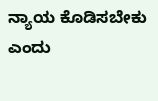ನ್ಯಾಯ ಕೊಡಿಸಬೇಕು ಎಂದು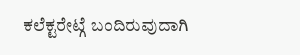ಕಲೆಕ್ಟರೇಟ್ಗೆ ಬಂದಿರುವುದಾಗಿ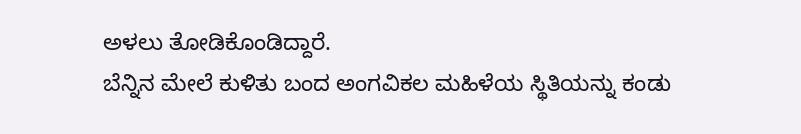ಅಳಲು ತೋಡಿಕೊಂಡಿದ್ದಾರೆ.
ಬೆನ್ನಿನ ಮೇಲೆ ಕುಳಿತು ಬಂದ ಅಂಗವಿಕಲ ಮಹಿಳೆಯ ಸ್ಥಿತಿಯನ್ನು ಕಂಡು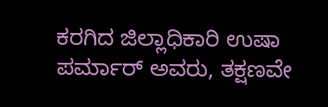ಕರಗಿದ ಜಿಲ್ಲಾಧಿಕಾರಿ ಉಷಾ ಪರ್ಮಾರ್ ಅವರು, ತಕ್ಷಣವೇ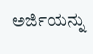ಅರ್ಜಿಯನ್ನು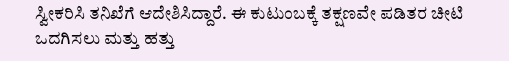ಸ್ವೀಕರಿಸಿ ತನಿಖೆಗೆ ಆದೇಶಿಸಿದ್ದಾರೆ. ಈ ಕುಟುಂಬಕ್ಕೆ ತಕ್ಷಣವೇ ಪಡಿತರ ಚೀಟಿ ಒದಗಿಸಲು ಮತ್ತು ಹತ್ತು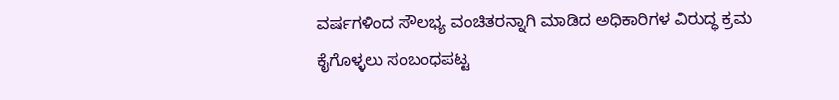ವರ್ಷಗಳಿಂದ ಸೌಲಭ್ಯ ವಂಚಿತರನ್ನಾಗಿ ಮಾಡಿದ ಅಧಿಕಾರಿಗಳ ವಿರುದ್ಧ ಕ್ರಮ ಕೈಗೊಳ್ಳಲು ಸಂಬಂಧಪಟ್ಟ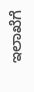ಇಲಾಖೆಗೆ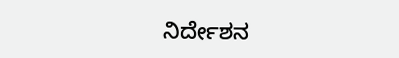ನಿರ್ದೇಶನ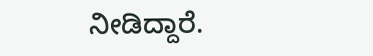ನೀಡಿದ್ದಾರೆ.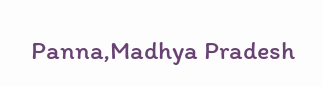Panna,Madhya Pradesh